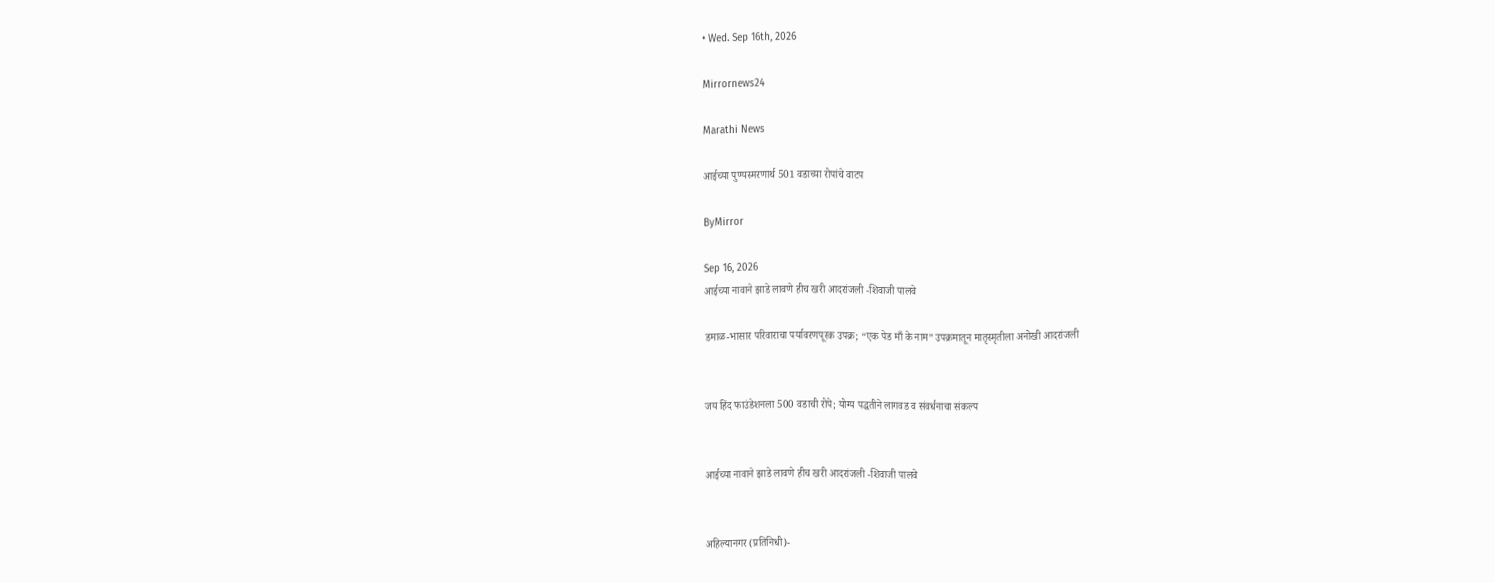• Wed. Sep 16th, 2026

Mirrornews24

Marathi News

आईच्या पुण्यस्मरणार्थ 501 वडाच्या रोपांचे वाटप

ByMirror

Sep 16, 2026
आईच्या नावाने झाडे लावणे हीच खरी आदरांजली -शिवाजी पालवे

डमाळ-भासार परिवाराचा पर्यावरणपूरक उपक्र; “एक पेड माँ के नाम” उपक्रमातून मातृस्मृतीला अनोखी आदरांजली


जय हिंद फाउंडेशनला 500 वडाची रोपे; योग्य पद्धतीने लागवड व संवर्धनाचा संकल्प


आईच्या नावाने झाडे लावणे हीच खरी आदरांजली -शिवाजी पालवे


अहिल्यानगर (प्रतिनिधी)-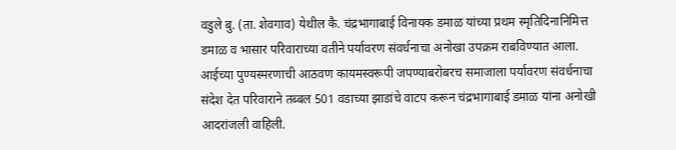वडुले बु. (ता. शेवगाव) येथील कै. चंद्रभागाबाई विनायक डमाळ यांच्या प्रथम स्मृतिदिनानिमित्त डमाळ व भासार परिवाराच्या वतीने पर्यावरण संवर्धनाचा अनोखा उपक्रम राबविण्यात आला. आईच्या पुण्यस्मरणाची आठवण कायमस्वरूपी जपण्याबरोबरच समाजाला पर्यावरण संवर्धनाचा संदेश देत परिवाराने तब्बल 501 वडाच्या झाडांचे वाटप करून चंद्रभागाबाई डमाळ यांना अनोखी आदरांजली वाहिली.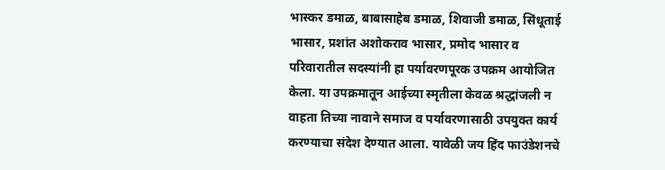भास्कर डमाळ, बाबासाहेब डमाळ, शिवाजी डमाळ, सिंधूताई भासार, प्रशांत अशोकराव भासार, प्रमोद भासार व परिवारातील सदस्यांनी हा पर्यावरणपूरक उपक्रम आयोजित केला. या उपक्रमातून आईच्या स्मृतीला केवळ श्रद्धांजली न वाहता तिच्या नावाने समाज व पर्यावरणासाठी उपयुक्त कार्य करण्याचा संदेश देण्यात आला. यावेळी जय हिंद फाउंडेशनचे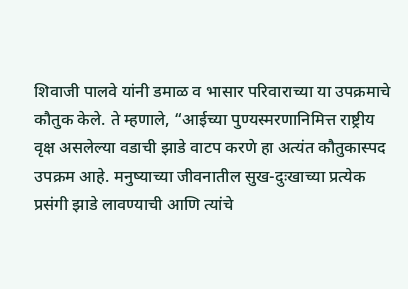शिवाजी पालवे यांनी डमाळ व भासार परिवाराच्या या उपक्रमाचे कौतुक केले. ते म्हणाले, “आईच्या पुण्यस्मरणानिमित्त राष्ट्रीय वृक्ष असलेल्या वडाची झाडे वाटप करणे हा अत्यंत कौतुकास्पद उपक्रम आहे. मनुष्याच्या जीवनातील सुख-दुःखाच्या प्रत्येक प्रसंगी झाडे लावण्याची आणि त्यांचे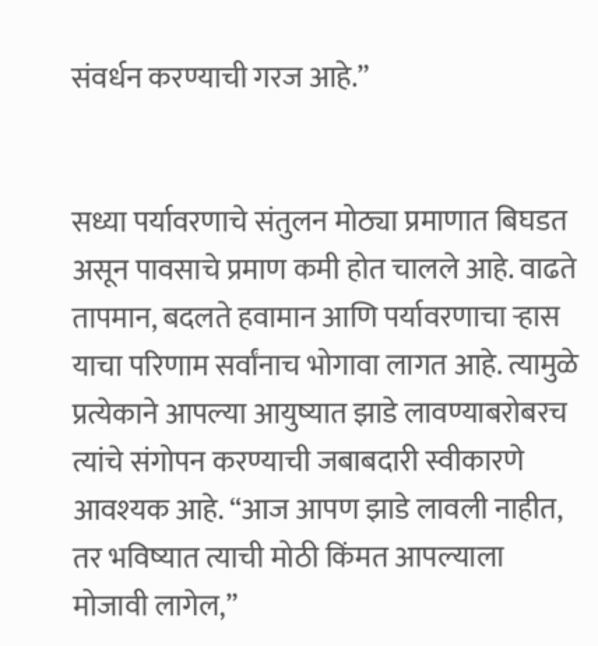संवर्धन करण्याची गरज आहे.”


सध्या पर्यावरणाचे संतुलन मोठ्या प्रमाणात बिघडत असून पावसाचे प्रमाण कमी होत चालले आहे. वाढते तापमान, बदलते हवामान आणि पर्यावरणाचा ऱ्हास याचा परिणाम सर्वांनाच भोगावा लागत आहे. त्यामुळे प्रत्येकाने आपल्या आयुष्यात झाडे लावण्याबरोबरच त्यांचे संगोपन करण्याची जबाबदारी स्वीकारणे आवश्‍यक आहे. “आज आपण झाडे लावली नाहीत, तर भविष्यात त्याची मोठी किंमत आपल्याला मोजावी लागेल,”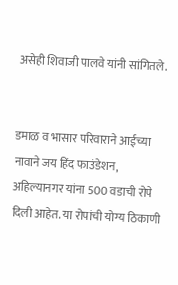असेही शिवाजी पालवे यांनी सांगितले.


डमाळ व भासार परिवाराने आईच्या नावाने जय हिंद फाउंडेशन, अहिल्यानगर यांना 500 वडाची रोपे दिली आहेत. या रोपांची योग्य ठिकाणी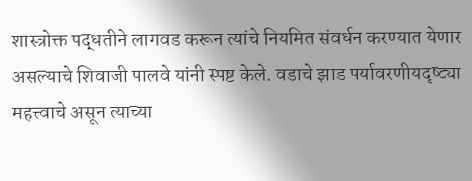शास्त्रोक्त पद्धतीने लागवड करून त्यांचे नियमित संवर्धन करण्यात येणार असल्याचे शिवाजी पालवे यांनी स्पष्ट केले. वडाचे झाड पर्यावरणीयदृष्ट्या महत्त्वाचे असून त्याच्या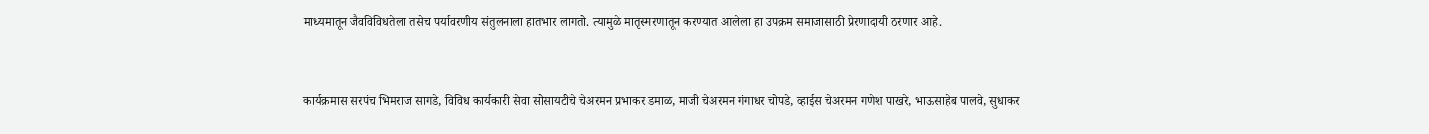माध्यमातून जैवविविधतेला तसेच पर्यावरणीय संतुलनाला हातभार लागतो. त्यामुळे मातृस्मरणातून करण्यात आलेला हा उपक्रम समाजासाठी प्रेरणादायी ठरणार आहे.


कार्यक्रमास सरपंच भिमराज सागडे, विविध कार्यकारी सेवा सोसायटीचे चेअरमन प्रभाकर डमाळ, माजी चेअरमन गंगाधर चोपडे, व्हाईस चेअरमन गणेश पाखरे, भाऊसाहेब पालवे, सुधाकर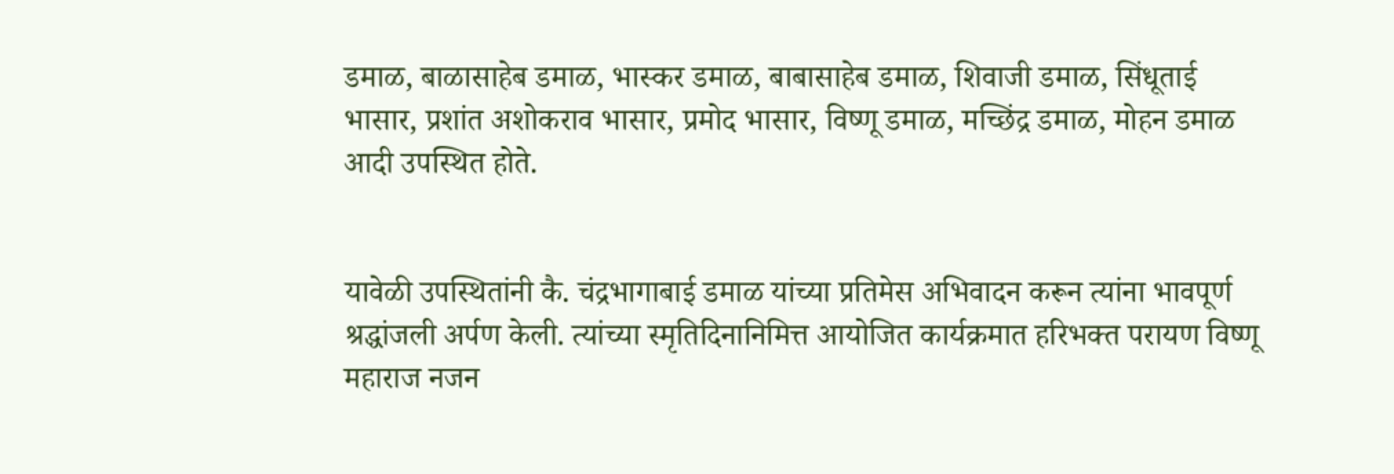डमाळ, बाळासाहेब डमाळ, भास्कर डमाळ, बाबासाहेब डमाळ, शिवाजी डमाळ, सिंधूताई भासार, प्रशांत अशोकराव भासार, प्रमोद भासार, विष्णू डमाळ, मच्छिंद्र डमाळ, मोहन डमाळ आदी उपस्थित होते.


यावेळी उपस्थितांनी कै. चंद्रभागाबाई डमाळ यांच्या प्रतिमेस अभिवादन करून त्यांना भावपूर्ण श्रद्धांजली अर्पण केली. त्यांच्या स्मृतिदिनानिमित्त आयोजित कार्यक्रमात हरिभक्त परायण विष्णू महाराज नजन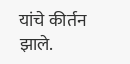यांचे कीर्तन झाले.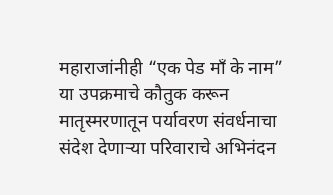महाराजांनीही “एक पेड माँ के नाम” या उपक्रमाचे कौतुक करून मातृस्मरणातून पर्यावरण संवर्धनाचा संदेश देणाऱ्या परिवाराचे अभिनंदन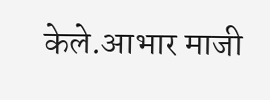केले.आभार माजी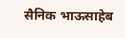सैनिक भाऊसाहेब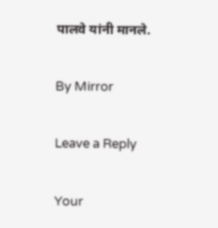पालवे यांनी मानले.

By Mirror

Leave a Reply

Your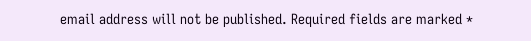email address will not be published. Required fields are marked *